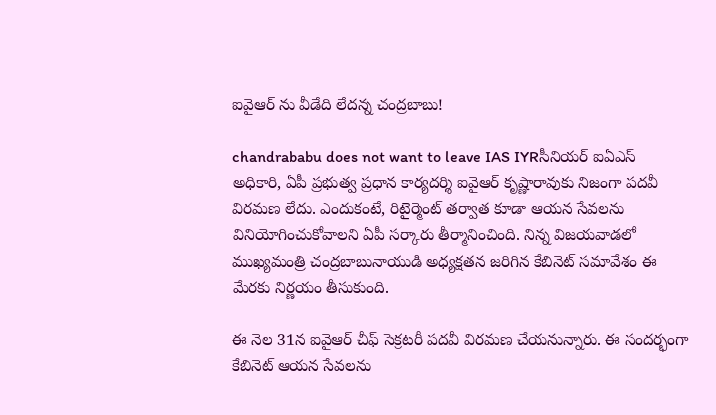ఐవైఆర్ ను వీడేది లేదన్న చంద్రబాబు!

chandrababu does not want to leave IAS IYRసీనియర్ ఐఏఎస్ అధికారి, ఏపీ ప్రభుత్వ ప్రధాన కార్యదర్శి ఐవైఆర్ కృష్ణారావుకు నిజంగా పదవీ విరమణ లేదు. ఎందుకంటే, రిటైర్మెంట్ తర్వాత కూడా ఆయన సేవలను వినియోగించుకోవాలని ఏపీ సర్కారు తీర్మానించింది. నిన్న విజయవాడలో ముఖ్యమంత్రి చంద్రబాబునాయుడి అధ్యక్షతన జరిగిన కేబినెట్ సమావేశం ఈ మేరకు నిర్ణయం తీసుకుంది.

ఈ నెల 31న ఐవైఆర్ చీఫ్ సెక్రటరీ పదవీ విరమణ చేయనున్నారు. ఈ సందర్భంగా కేబినెట్ ఆయన సేవలను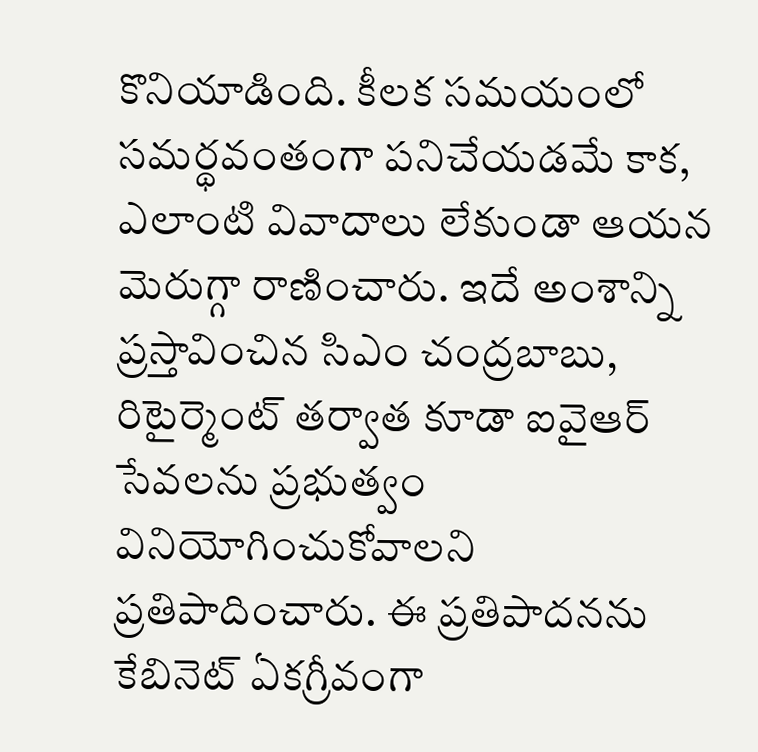కొనియాడింది. కీలక సమయంలో సమర్థవంతంగా పనిచేయడమే కాక, ఎలాంటి వివాదాలు లేకుండా ఆయన మెరుగ్గా రాణించారు. ఇదే అంశాన్ని ప్రస్తావించిన సిఎం చంద్రబాబు, రిటైర్మెంట్ తర్వాత కూడా ఐవైఆర్ సేవలను ప్రభుత్వం వినియోగించుకోవాలని ప్రతిపాదించారు. ఈ ప్రతిపాదనను కేబినెట్ ఏకగ్రీవంగా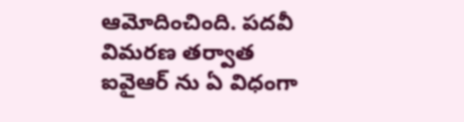ఆమోదించింది. పదవీ విమరణ తర్వాత ఐవైఆర్ ను ఏ విధంగా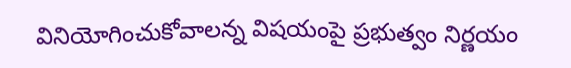వినియోగించుకోవాలన్న విషయంపై ప్రభుత్వం నిర్ణయం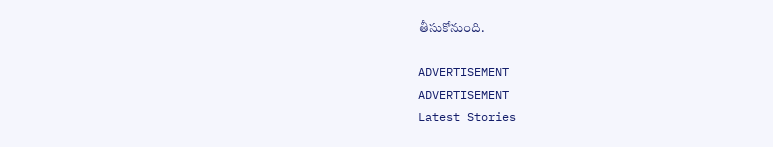తీసుకోనుంది.

ADVERTISEMENT
ADVERTISEMENT
Latest Stories